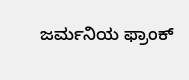ಜರ್ಮನಿಯ ಫ್ರಾಂಕ್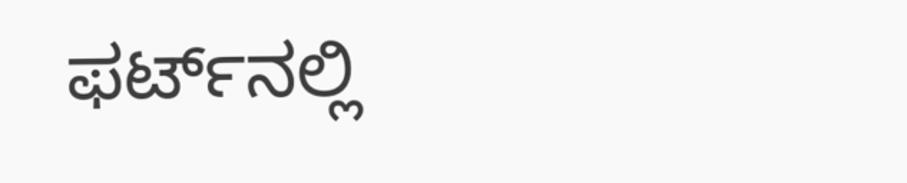ಫರ್ಟ್‌ನಲ್ಲಿ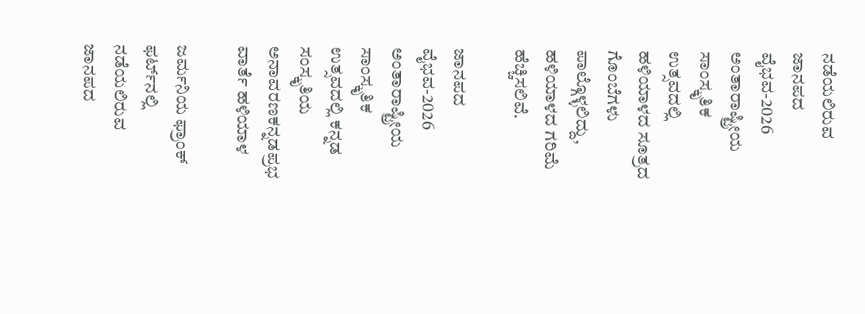ನಡೆಯಲಿರುವ ಜಾನಪದ ವೈಭವ-2026 ಅಂತಾರಾಷ್ಟ್ರೀಯ ಸಾಂಸ್ಕೃತಿಕ ಉತ್ಸವದಲ್ಲಿ ಹಳಿಯಾಳದ ಸೂತ್ರದ ಗೊಂಬೆಗಳು ಪಾಲ್ಗೊಳ್ಳಲಿದ್ದು, ಹಳಿಯಾಳದ ಗರಿಮೆ ಹೆಚ್ಚಿಸಲಿವೆ.

ಜಾನಪದ ವೈಭವ-2026 ಅಂತಾರಾಷ್ಟ್ರೀಯ ಸಾಂಸ್ಕೃತಿಕ ಉತ್ಸವದಲ್ಲಿ ಕನ್ನಡ ಸಂಸ್ಕೃತಿಯ ಅನಾವರಣಕನ್ನಡಪ್ರಭ ವಾರ್ತೆ ಹಳಿಯಾಳ

ಜರ್ಮನಿಯ ಫ್ರಾಂಕ್ ಫರ್ಟ್‌ನಲ್ಲಿ ನಡೆಯಲಿರುವ ಜಾನಪದ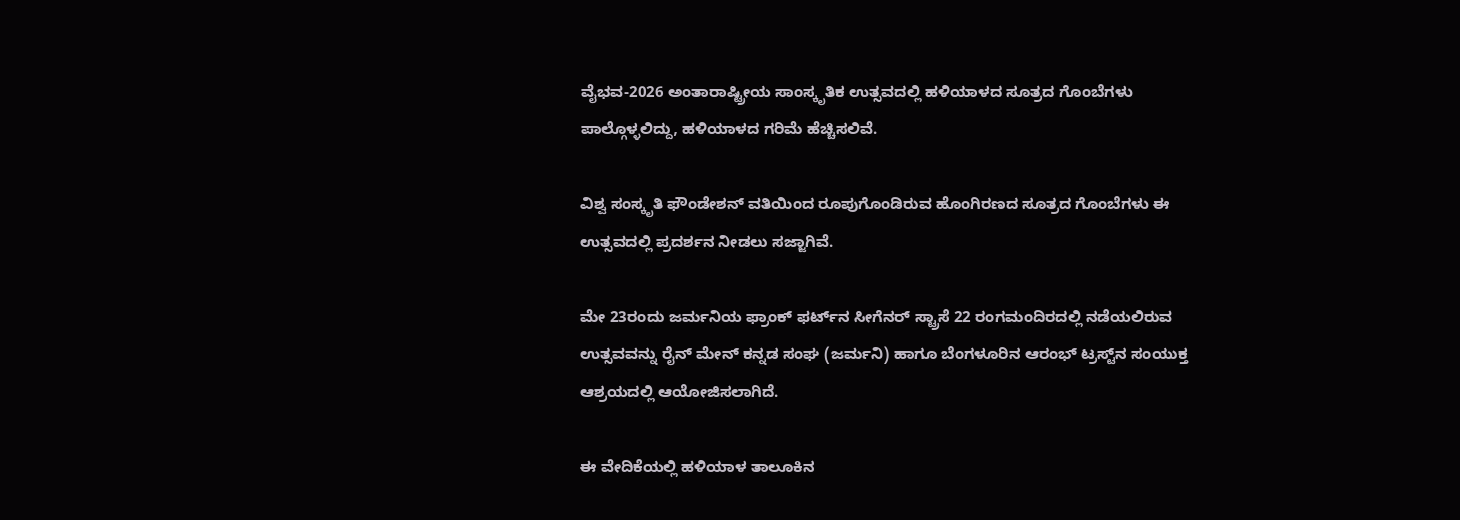ವೈಭವ-2026 ಅಂತಾರಾಷ್ಟ್ರೀಯ ಸಾಂಸ್ಕೃತಿಕ ಉತ್ಸವದಲ್ಲಿ ಹಳಿಯಾಳದ ಸೂತ್ರದ ಗೊಂಬೆಗಳು ಪಾಲ್ಗೊಳ್ಳಲಿದ್ದು, ಹಳಿಯಾಳದ ಗರಿಮೆ ಹೆಚ್ಚಿಸಲಿವೆ.

ವಿಶ್ವ ಸಂಸ್ಕೃತಿ ಫೌಂಡೇಶನ್ ವತಿಯಿಂದ ರೂಪುಗೊಂಡಿರುವ ಹೊಂಗಿರಣದ ಸೂತ್ರದ ಗೊಂಬೆಗಳು ಈ ಉತ್ಸವದಲ್ಲಿ ಪ್ರದರ್ಶನ ನೀಡಲು ಸಜ್ಜಾಗಿವೆ.

ಮೇ 23ರಂದು ಜರ್ಮನಿಯ ಫ್ರಾಂಕ್ ಫರ್ಟ್‌ನ ಸೀಗೆನರ್ ಸ್ಟ್ರಾಸೆ 22 ರಂಗಮಂದಿರದಲ್ಲಿ ನಡೆಯಲಿರುವ ಉತ್ಸವವನ್ನು ರೈನ್ ಮೇನ್ ಕನ್ನಡ ಸಂಘ (ಜರ್ಮನಿ) ಹಾಗೂ ಬೆಂಗಳೂರಿನ ಆರಂಭ್ ಟ್ರಸ್ಟ್‌ನ ಸಂಯುಕ್ತ ಆಶ್ರಯದಲ್ಲಿ ಆಯೋಜಿಸಲಾಗಿದೆ.

ಈ ವೇದಿಕೆಯಲ್ಲಿ ಹಳಿಯಾಳ ತಾಲೂಕಿನ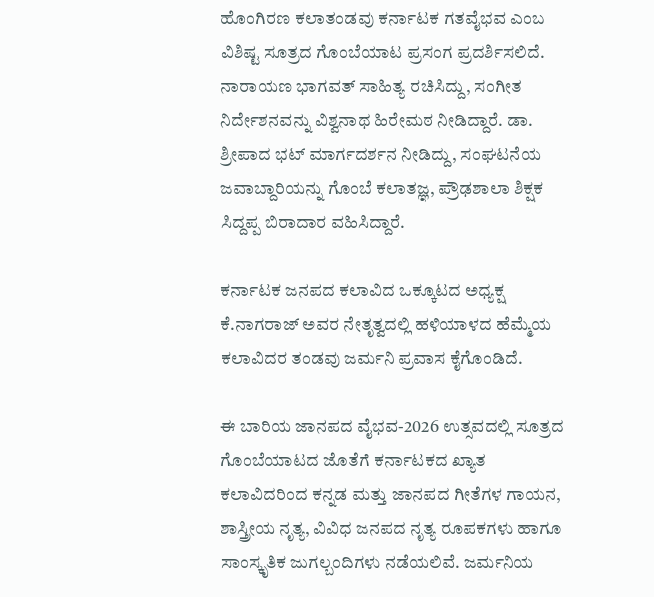ಹೊಂಗಿರಣ ಕಲಾತಂಡವು ಕರ್ನಾಟಕ ಗತವೈಭವ ಎಂಬ ವಿಶಿಷ್ಟ ಸೂತ್ರದ ಗೊಂಬೆಯಾಟ ಪ್ರಸಂಗ ಪ್ರದರ್ಶಿಸಲಿದೆ. ನಾರಾಯಣ ಭಾಗವತ್ ಸಾಹಿತ್ಯ ರಚಿಸಿದ್ದು, ಸಂಗೀತ ನಿರ್ದೇಶನವನ್ನು ವಿಶ್ವನಾಥ ಹಿರೇಮಠ ನೀಡಿದ್ದಾರೆ. ಡಾ. ಶ್ರೀಪಾದ ಭಟ್ ಮಾರ್ಗದರ್ಶನ ನೀಡಿದ್ದು, ಸಂಘಟನೆಯ ಜವಾಬ್ದಾರಿಯನ್ನು ಗೊಂಬೆ ಕಲಾತಜ್ಞ, ಪ್ರೌಢಶಾಲಾ ಶಿಕ್ಷಕ ಸಿದ್ದಪ್ಪ ಬಿರಾದಾರ ವಹಿಸಿದ್ದಾರೆ.

ಕರ್ನಾಟಕ ಜನಪದ ಕಲಾವಿದ ಒಕ್ಕೂಟದ ಅಧ್ಯಕ್ಷ ಕೆ.ನಾಗರಾಜ್ ಅವರ ನೇತೃತ್ವದಲ್ಲಿ ಹಳಿಯಾಳದ ಹೆಮ್ಮೆಯ ಕಲಾವಿದರ ತಂಡವು ಜರ್ಮನಿ ಪ್ರವಾಸ ಕೈಗೊಂಡಿದೆ.

ಈ ಬಾರಿಯ ಜಾನಪದ ವೈಭವ-2026 ಉತ್ಸವದಲ್ಲಿ ಸೂತ್ರದ ಗೊಂಬೆಯಾಟದ ಜೊತೆಗೆ ಕರ್ನಾಟಕದ ಖ್ಯಾತ ಕಲಾವಿದರಿಂದ ಕನ್ನಡ ಮತ್ತು ಜಾನಪದ ಗೀತೆಗಳ ಗಾಯನ, ಶಾಸ್ತ್ರೀಯ ನೃತ್ಯ, ವಿವಿಧ ಜನಪದ ನೃತ್ಯ ರೂಪಕಗಳು ಹಾಗೂ ಸಾಂಸ್ಕೃತಿಕ ಜುಗಲ್ಬಂದಿಗಳು ನಡೆಯಲಿವೆ. ಜರ್ಮನಿಯ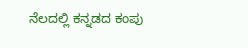ನೆಲದಲ್ಲಿ ಕನ್ನಡದ ಕಂಪು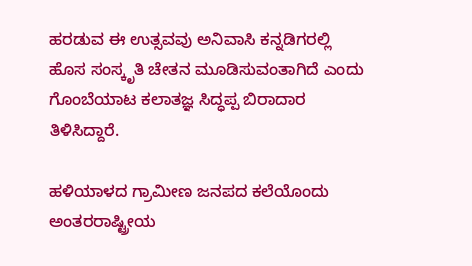ಹರಡುವ ಈ ಉತ್ಸವವು ಅನಿವಾಸಿ ಕನ್ನಡಿಗರಲ್ಲಿ ಹೊಸ ಸಂಸ್ಕೃತಿ ಚೇತನ ಮೂಡಿಸುವಂತಾಗಿದೆ ಎಂದು ಗೊಂಬೆಯಾಟ ಕಲಾತಜ್ಞ ಸಿದ್ಧಪ್ಪ ಬಿರಾದಾರ ತಿಳಿಸಿದ್ದಾರೆ.

ಹಳಿಯಾಳದ ಗ್ರಾಮೀಣ ಜನಪದ ಕಲೆಯೊಂದು ಅಂತರರಾಷ್ಟ್ರೀಯ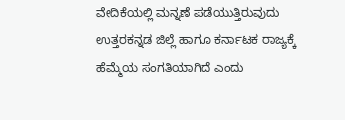ವೇದಿಕೆಯಲ್ಲಿ ಮನ್ನಣೆ ಪಡೆಯುತ್ತಿರುವುದು ಉತ್ತರಕನ್ನಡ ಜಿಲ್ಲೆ ಹಾಗೂ ಕರ್ನಾಟಕ ರಾಜ್ಯಕ್ಕೆ ಹೆಮ್ಮೆಯ ಸಂಗತಿಯಾಗಿದೆ ಎಂದು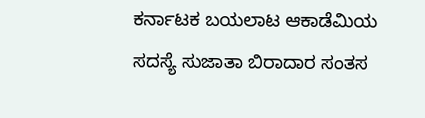ಕರ್ನಾಟಕ ಬಯಲಾಟ ಆಕಾಡೆಮಿಯ ಸದಸ್ಯೆ ಸುಜಾತಾ ಬಿರಾದಾರ ಸಂತಸ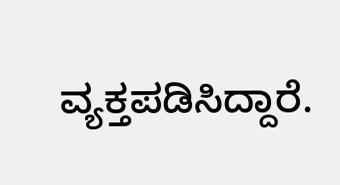ವ್ಯಕ್ತಪಡಿಸಿದ್ದಾರೆ.